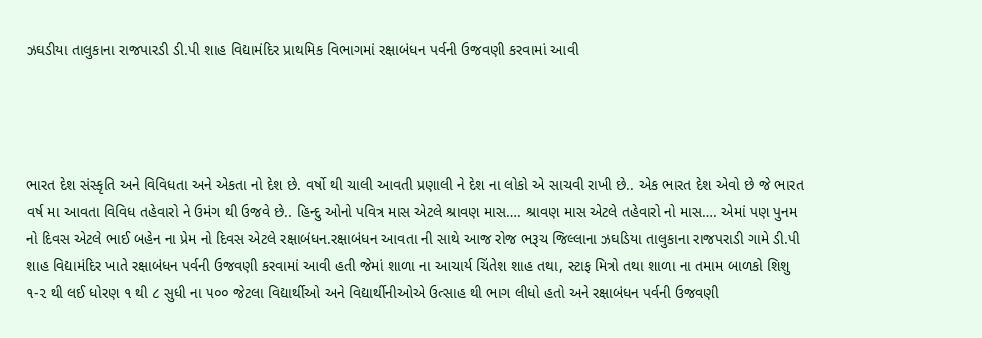ઝઘડીયા તાલુકાના રાજપારડી ડી.પી શાહ વિદ્યામંદિર પ્રાથમિક વિભાગમાં રક્ષાબંધન પર્વની ઉજવણી કરવામાં આવી




ભારત દેશ સંસ્કૃતિ અને વિવિધતા અને એકતા નો દેશ છે. વર્ષો થી ચાલી આવતી પ્રણાલી ને દેશ ના લોકો એ સાચવી રાખી છે.. એક ભારત દેશ એવો છે જે ભારત વર્ષ મા આવતા વિવિધ તહેવારો ને ઉમંગ થી ઉજવે છે.. હિન્દુ ઓનો પવિત્ર માસ એટલે શ્રાવણ માસ…. શ્રાવણ માસ એટલે તહેવારો નો માસ…. એમાં પણ પુનમ નો દિવસ એટલે ભાઈ બહેન ના પ્રેમ નો દિવસ એટલે રક્ષાબંધન.રક્ષાબંધન આવતા ની સાથે આજ રોજ ભરૂચ જિલ્લાના ઝઘડિયા તાલુકાના રાજપરાડી ગામે ડી.પી શાહ વિદ્યામંદિર ખાતે રક્ષાબંધન પર્વની ઉજવણી કરવામાં આવી હતી જેમાં શાળા ના આચાર્ય ચિંતેશ શાહ તથા, સ્ટાફ મિત્રો તથા શાળા ના તમામ બાળકો શિશુ ૧-૨ થી લઈ ધોરણ ૧ થી ૮ સુધી ના ૫૦૦ જેટલા વિદ્યાર્થીઓ અને વિદ્યાર્થીનીઓએ ઉત્સાહ થી ભાગ લીધો હતો અને રક્ષાબંધન પર્વની ઉજવણી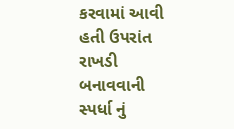કરવામાં આવી હતી ઉપરાંત રાખડી બનાવવાની સ્પર્ધા નું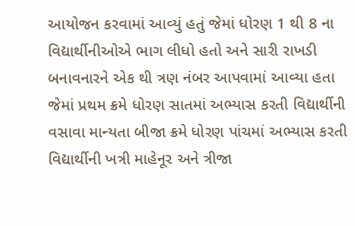આયોજન કરવામાં આવ્યું હતું જેમાં ધોરણ 1 થી 8 ના વિદ્યાર્થીનીઓએ ભાગ લીધો હતો અને સારી રાખડી બનાવનારને એક થી ત્રણ નંબર આપવામાં આવ્યા હતા જેમાં પ્રથમ ક્રમે ધોરણ સાતમાં અભ્યાસ કરતી વિદ્યાર્થીની વસાવા માન્યતા બીજા ક્રમે ધોરણ પાંચમાં અભ્યાસ કરતી વિદ્યાર્થીની ખત્રી માહેનૂર અને ત્રીજા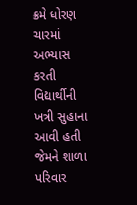ક્રમે ધોરણ ચારમાં અભ્યાસ કરતી વિદ્યાર્થીની ખત્રી સુહાના આવી હતી જેમને શાળા પરિવાર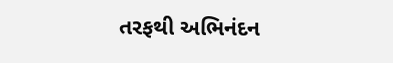તરફથી અભિનંદન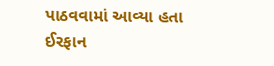પાઠવવામાં આવ્યા હતા
ઈરફાન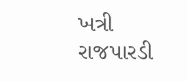ખત્રી
રાજપારડી